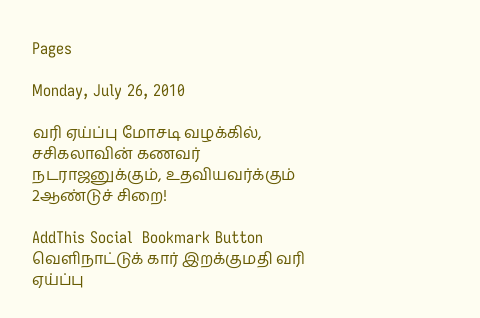Pages

Monday, July 26, 2010

வரி ஏய்ப்பு மோசடி வழக்கில், சசிகலாவின் கணவர் நடராஜனுக்கும், உதவியவர்க்கும் 2ஆண்டுச் சிறை!

AddThis Social  Bookmark Button
வெளிநாட்டுக் கார் இறக்குமதி வரி ஏய்ப்பு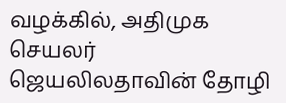வழக்கில், அதிமுக செயலர் ஜெயலிலதாவின் தோழி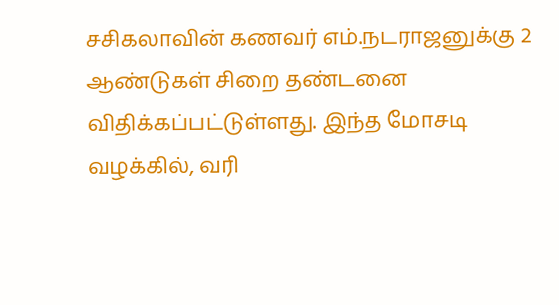சசிகலாவின் கணவர் எம்.நடராஜனுக்கு 2 ஆண்டுகள் சிறை தண்டனை விதிக்கப்பட்டுள்ளது. இந்த மோசடி வழக்கில், வரி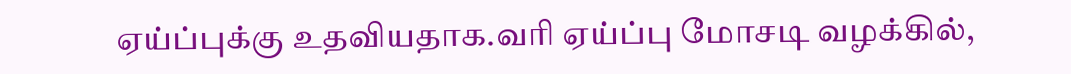ஏய்ப்புக்கு உதவியதாக.வரி ஏய்ப்பு மோசடி வழக்கில்,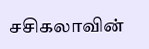சசிகலாவின்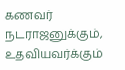கணவர் நடராஜனுக்கும், உதவியவர்க்கும்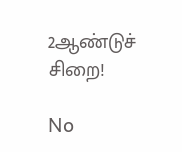2ஆண்டுச் சிறை!

No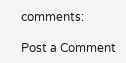comments:

Post a Comment